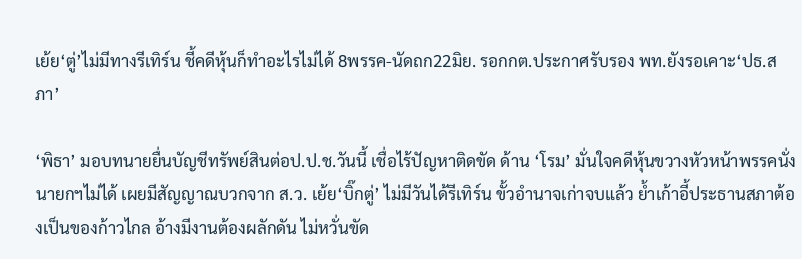เย้ย‘ตู่’ไม่มีทางรีเทิร์น ชี้คดีหุ้นก็ทำอะไรไม่ได้ 8พรรค-นัดถก22มิย. รอกกต.ประกาศรับรอง พท.ยังรอเคาะ‘ปธ.สภา’

‘พิธา’ มอบทนายยื่นบัญชีทรัพย์สินต่อป.ป.ช.วันนี้ เชื่อไร้ปัญหาติดขัด ด้าน ‘โรม’ มั่นใจคดีหุ้นขวางหัวหน้าพรรคนั่งนายกฯไม่ได้ เผยมีสัญญาณบวกจาก ส.ว. เย้ย‘บิ๊กตู่’ ไม่มีวันได้รีเทิร์น ขั้วอำนาจเก่าจบแล้ว ย้ำเก้าอี้ประธานสภาต้องเป็นของก้าวไกล อ้างมีงานต้องผลักดัน ไม่หวั่นขัด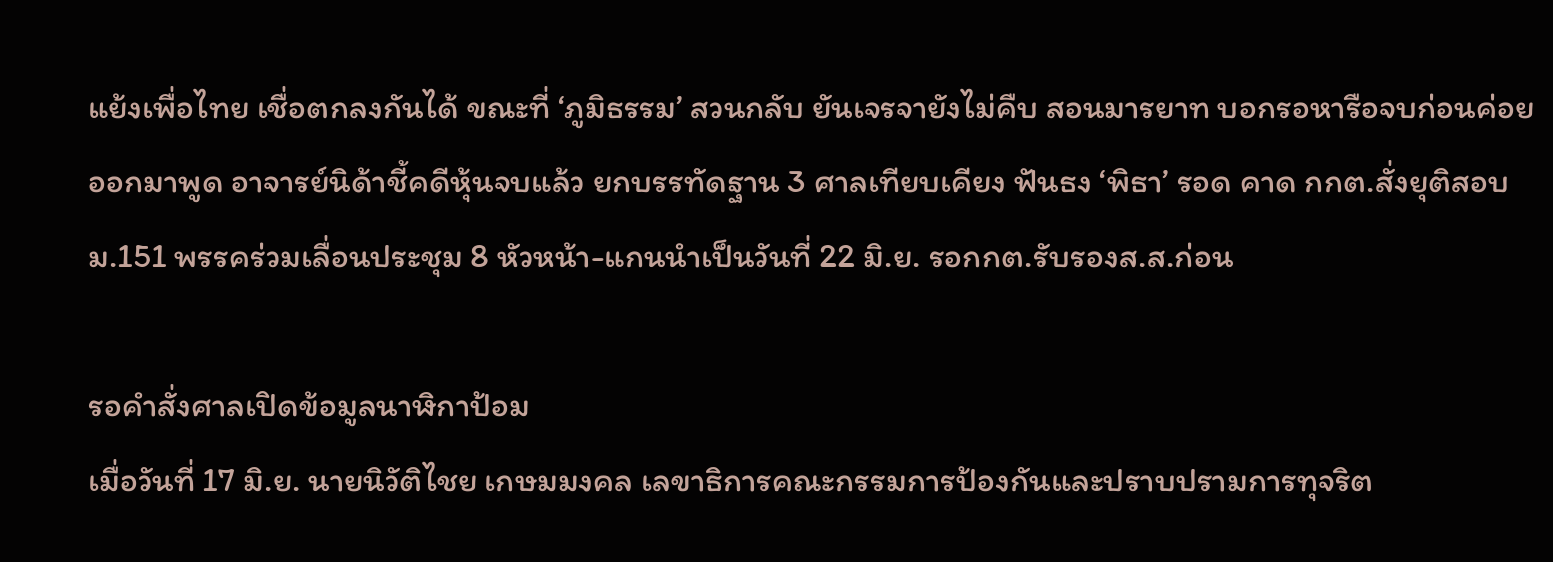แย้งเพื่อไทย เชื่อตกลงกันได้ ขณะที่ ‘ภูมิธรรม’ สวนกลับ ยันเจรจายังไม่คืบ สอนมารยาท บอกรอหารือจบก่อนค่อยออกมาพูด อาจารย์นิด้าชี้คดีหุ้นจบแล้ว ยกบรรทัดฐาน 3 ศาลเทียบเคียง ฟันธง ‘พิธา’ รอด คาด กกต.สั่งยุติสอบ ม.151 พรรคร่วมเลื่อนประชุม 8 หัวหน้า-แกนนำเป็นวันที่ 22 มิ.ย. รอกกต.รับรองส.ส.ก่อน

รอคำสั่งศาลเปิดข้อมูลนาฬิกาป้อม
เมื่อวันที่ 17 มิ.ย. นายนิวัติไชย เกษมมงคล เลขาธิการคณะกรรมการป้องกันและปราบปรามการทุจริต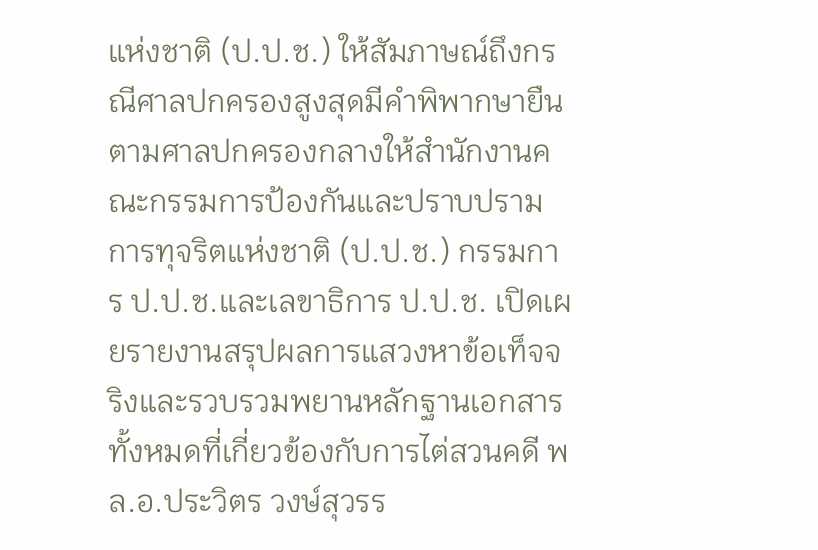แห่งชาติ (ป.ป.ช.) ให้สัมภาษณ์ถึงกรณีศาลปกครองสูงสุดมีคำพิพากษายืนตามศาลปกครองกลางให้สำนักงานคณะกรรมการป้องกันและปราบปรามการทุจริตแห่งชาติ (ป.ป.ช.) กรรมการ ป.ป.ช.และเลขาธิการ ป.ป.ช. เปิดเผยรายงานสรุปผลการแสวงหาข้อเท็จจริงและรวบรวมพยานหลักฐานเอกสารทั้งหมดที่เกี่ยวข้องกับการไต่สวนคดี พล.อ.ประวิตร วงษ์สุวรร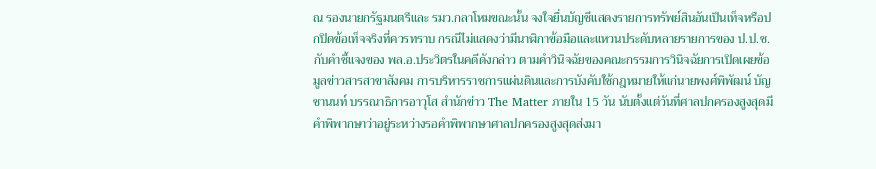ณ รองนายกรัฐมนตรีและ รมว.กลาโหมขณะนั้น จงใจยื่นบัญชีแสดงรายการทรัพย์สินอันเป็นเท็จหรือปกปิดข้อเท็จจริงที่ควรทราบ กรณีไม่แสดงว่ามีนาฬิกาข้อมือและแหวนประดับหลายรายการของ ป.ป.ช. กับคำชี้แจงของ พล.อ.ประวิตรในคดีดังกล่าว ตามคำวินิจฉัยของคณะกรรมการวินิจฉัยการเปิดเผยข้อมูลข่าวสารสาขาสังคม การบริหารราชการแผ่นดินและการบังคับใช้กฎหมายให้แก่นายพงศ์พิพัฒน์ บัญชานนท์ บรรณาธิการอาวุโส สำนักข่าว The Matter ภายใน 15 วัน นับตั้งแต่วันที่ศาลปกครองสูงสุดมีคำพิพากษาว่าอยู่ระหว่างรอคำพิพากษาศาลปกครองสูงสุดส่งมา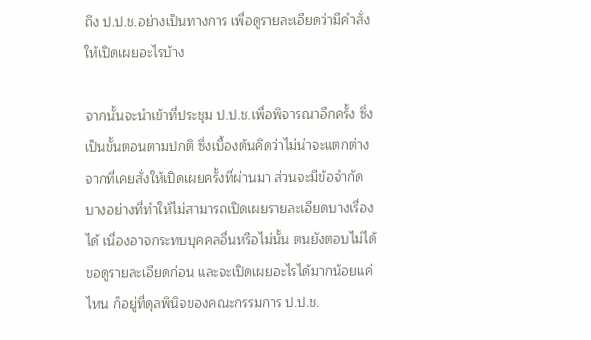ถึง ป.ป.ช.อย่างเป็นทางการ เพื่อดูรายละเอียดว่ามีคำสั่งให้เปิดเผยอะไรบ้าง

จากนั้นจะนำเข้าที่ประชุม ป.ป.ช.เพื่อพิจารณาอีกครั้ง ซึ่งเป็นขั้นตอนตามปกติ ซึ่งเบื้องต้นคิดว่าไม่น่าจะแตกต่างจากที่เคยสั่งให้เปิดเผยครั้งที่ผ่านมา ส่วนจะมีข้อจำกัดบางอย่างที่ทำให้ไม่สามารถเปิดเผยรายละเอียดบางเรื่องได้ เนื่องอาจกระทบบุคคลอื่นหรือไม่นั้น ตนยังตอบไม่ได้ ขอดูรายละเอียดก่อน และจะเปิดเผยอะไรได้มากน้อยแค่ไหน ก็อยู่ที่ดุลพินิจของคณะกรรมการ ป.ป.ช.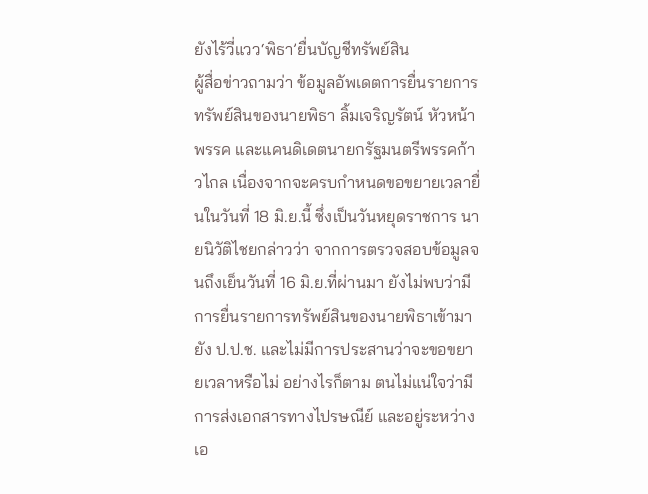ยังไร้วี่แวว‘พิธา’ยื่นบัญชีทรัพย์สิน
ผู้สื่อข่าวถามว่า ข้อมูลอัพเดตการยื่นรายการทรัพย์สินของนายพิธา ลิ้มเจริญรัตน์ หัวหน้าพรรค และแคนดิเดตนายกรัฐมนตรีพรรคก้าวไกล เนื่องจากจะครบกำหนดขอขยายเวลายื่นในวันที่ 18 มิ.ย.นี้ ซึ่งเป็นวันหยุดราชการ นายนิวัติไชยกล่าวว่า จากการตรวจสอบข้อมูลจนถึงเย็นวันที่ 16 มิ.ย.ที่ผ่านมา ยังไม่พบว่ามีการยื่นรายการทรัพย์สินของนายพิธาเข้ามายัง ป.ป.ช. และไม่มีการประสานว่าจะขอขยายเวลาหรือไม่ อย่างไรก็ตาม ตนไม่แน่ใจว่ามีการส่งเอกสารทางไปรษณีย์ และอยู่ระหว่างเอ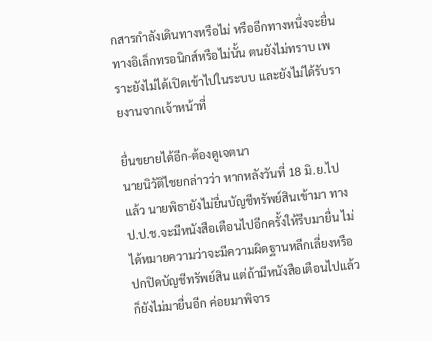กสารกำลังเดินทางหรือไม่ หรืออีกทางหนึ่งจะยื่นทางอิเล็กทรอนิกส์หรือไม่นั้น ตนยังไม่ทราบ เพราะยังไม่ได้เปิดเข้าไปในระบบ และยังไม่ได้รับรายงานจากเจ้าหน้าที่

ยื่นขยายได้อีก-ต้องดูเจตนา
นายนิวัติไชยกล่าวว่า หากหลังวันที่ 18 มิ.ย.ไปแล้ว นายพิธายังไม่ยื่นบัญชีทรัพย์สินเข้ามา ทาง ป.ป.ช.จะมีหนังสือเตือนไปอีกครั้งให้รีบมายื่น ไม่ได้หมายความว่าจะมีความผิดฐานหลีกเลี่ยงหรือปกปิดบัญชีทรัพย์สิน แต่ถ้ามีหนังสือเตือนไปแล้ว ก็ยังไม่มายื่นอีก ค่อยมาพิจาร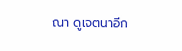ณา ดูเจตนาอีก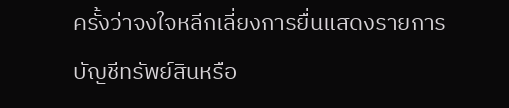ครั้งว่าจงใจหลีกเลี่ยงการยื่นแสดงรายการบัญชีทรัพย์สินหรือ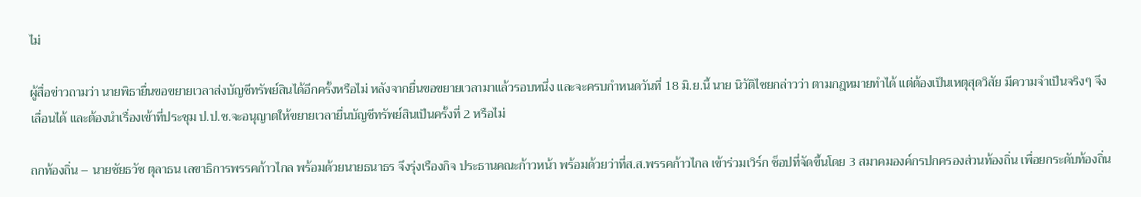ไม่

ผู้สื่อข่าวถามว่า นายพิธายื่นขอขยายเวลาส่งบัญชีทรัพย์สินได้อีกครั้งหรือไม่ หลังจากยื่นขอขยายเวลามาแล้วรอบหนึ่ง และจะครบกำหนดวันที่ 18 มิ.ย.นี้ นาย นิวัติไชยกล่าวว่า ตามกฎหมายทำได้ แต่ต้องเป็นเหตุสุดวิสัย มีความจำเป็นจริงๆ จึงเลื่อนได้ และต้องนำเรื่องเข้าที่ประชุม ป.ป.ช.จะอนุญาตให้ขยายเวลายื่นบัญชีทรัพย์สินเป็นครั้งที่ 2 หรือไม่

ถกท้องถิ่น – นายชัยธวัช ตุลาธน เลขาธิการพรรคก้าวไกล พร้อมด้วยนายธนาธร จึงรุ่งเรืองกิจ ประธานคณะก้าวหน้า พร้อมด้วยว่าที่ส.ส.พรรคก้าวไกล เข้าร่วมเวิร์ก ช็อปที่จัดขึ้นโดย 3 สมาคมองค์กรปกครองส่วนท้องถิ่น เพื่อยกระดับท้องถิ่น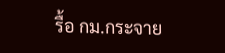รื้อ กม.กระจาย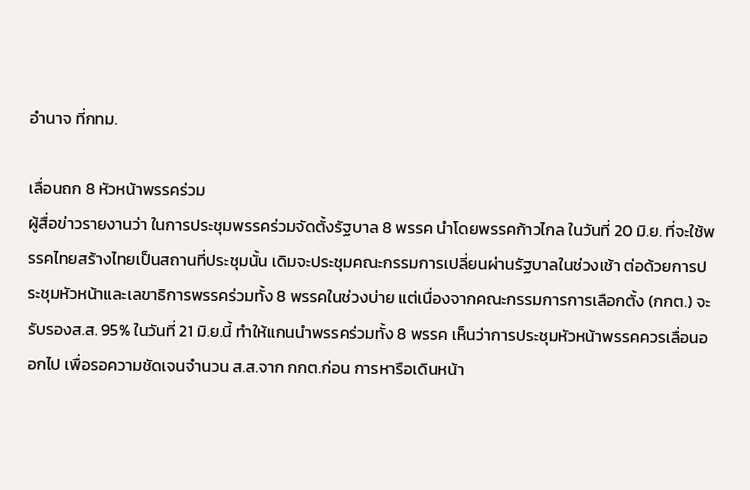อำนาจ ที่กทม.

เลื่อนถก 8 หัวหน้าพรรคร่วม
ผู้สื่อข่าวรายงานว่า ในการประชุมพรรคร่วมจัดตั้งรัฐบาล 8 พรรค นำโดยพรรคก้าวไกล ในวันที่ 20 มิ.ย. ที่จะใช้พรรคไทยสร้างไทยเป็นสถานที่ประชุมนั้น เดิมจะประชุมคณะกรรมการเปลี่ยนผ่านรัฐบาลในช่วงเช้า ต่อด้วยการประชุมหัวหน้าและเลขาธิการพรรคร่วมทั้ง 8 พรรคในช่วงบ่าย แต่เนื่องจากคณะกรรมการการเลือกตั้ง (กกต.) จะรับรองส.ส. 95% ในวันที่ 21 มิ.ย.นี้ ทำให้แกนนำพรรคร่วมทั้ง 8 พรรค เห็นว่าการประชุมหัวหน้าพรรคควรเลื่อนออกไป เพื่อรอความชัดเจนจำนวน ส.ส.จาก กกต.ก่อน การหารือเดินหน้า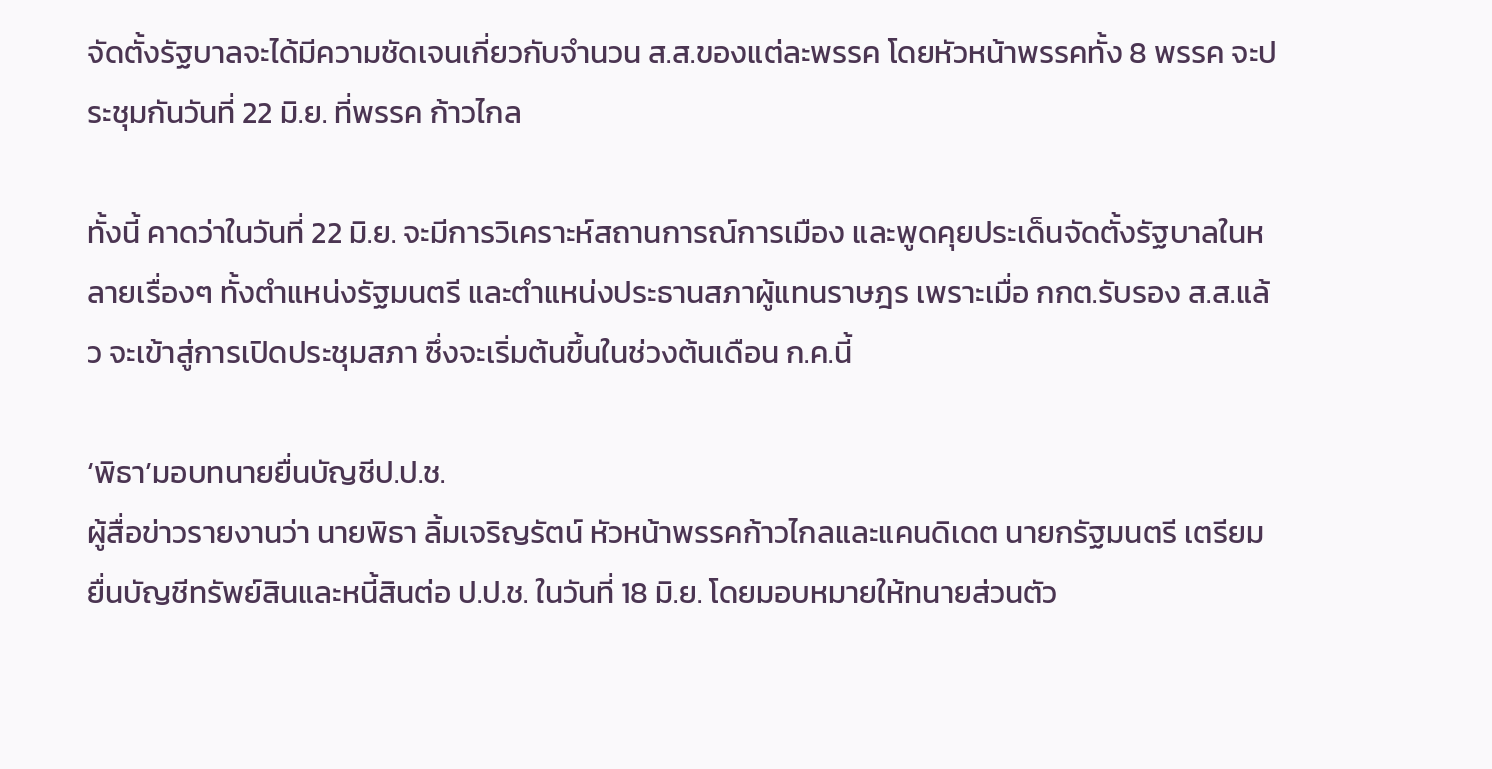จัดตั้งรัฐบาลจะได้มีความชัดเจนเกี่ยวกับจำนวน ส.ส.ของแต่ละพรรค โดยหัวหน้าพรรคทั้ง 8 พรรค จะประชุมกันวันที่ 22 มิ.ย. ที่พรรค ก้าวไกล

ทั้งนี้ คาดว่าในวันที่ 22 มิ.ย. จะมีการวิเคราะห์สถานการณ์การเมือง และพูดคุยประเด็นจัดตั้งรัฐบาลในหลายเรื่องๆ ทั้งตำแหน่งรัฐมนตรี และตำแหน่งประธานสภาผู้แทนราษฎร เพราะเมื่อ กกต.รับรอง ส.ส.แล้ว จะเข้าสู่การเปิดประชุมสภา ซึ่งจะเริ่มต้นขึ้นในช่วงต้นเดือน ก.ค.นี้

‘พิธา’มอบทนายยื่นบัญชีป.ป.ช.
ผู้สื่อข่าวรายงานว่า นายพิธา ลิ้มเจริญรัตน์ หัวหน้าพรรคก้าวไกลและแคนดิเดต นายกรัฐมนตรี เตรียมยื่นบัญชีทรัพย์สินและหนี้สินต่อ ป.ป.ช. ในวันที่ 18 มิ.ย. โดยมอบหมายให้ทนายส่วนตัว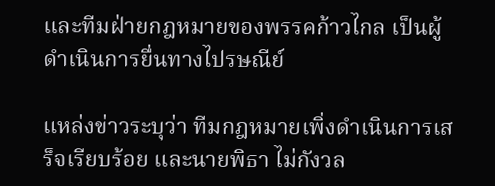และทีมฝ่ายกฎหมายของพรรคก้าวไกล เป็นผู้ดำเนินการยื่นทางไปรษณีย์

แหล่งข่าวระบุว่า ทีมกฎหมายเพิ่งดำเนินการเสร็จเรียบร้อย และนายพิธา ไม่กังวล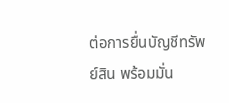ต่อการยื่นบัญชีทรัพย์สิน พร้อมมั่น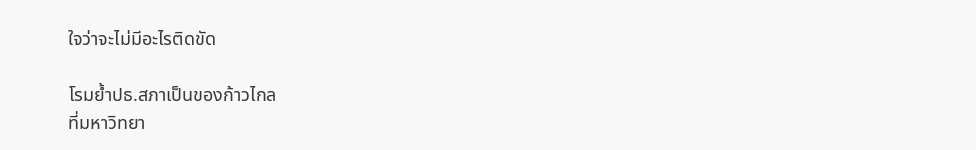ใจว่าจะไม่มีอะไรติดขัด

โรมย้ำปธ.สภาเป็นของก้าวไกล
ที่มหาวิทยา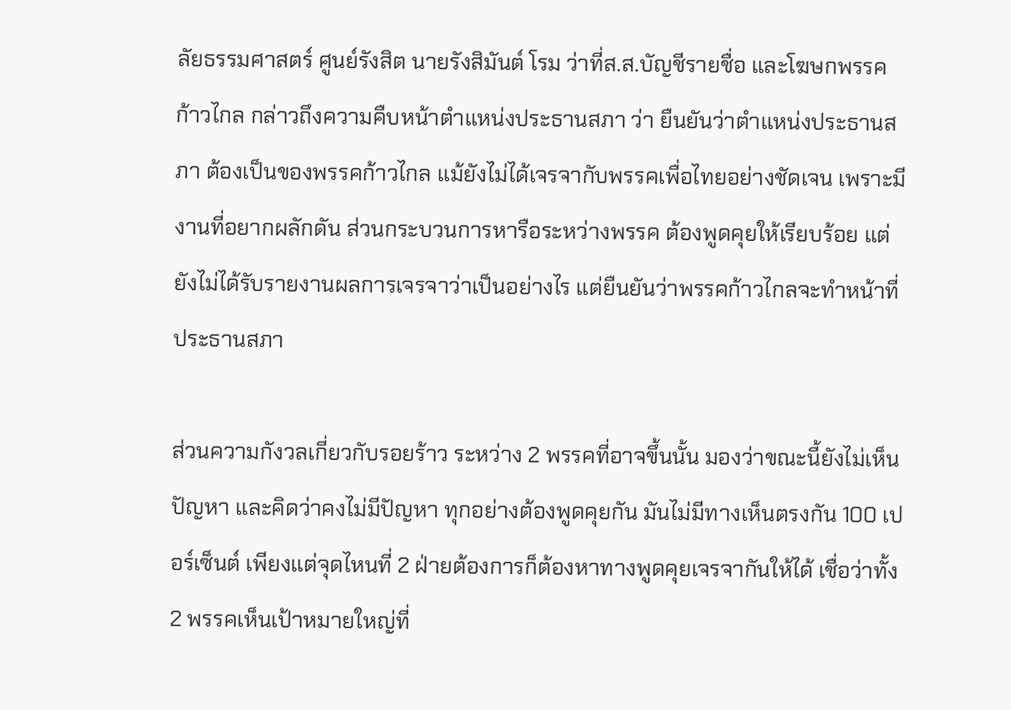ลัยธรรมศาสตร์ ศูนย์รังสิต นายรังสิมันต์ โรม ว่าที่ส.ส.บัญชีรายชื่อ และโฆษกพรรคก้าวไกล กล่าวถึงความคืบหน้าตำแหน่งประธานสภา ว่า ยืนยันว่าตำแหน่งประธานสภา ต้องเป็นของพรรคก้าวไกล แม้ยังไม่ได้เจรจากับพรรคเพื่อไทยอย่างชัดเจน เพราะมีงานที่อยากผลักดัน ส่วนกระบวนการหารือระหว่างพรรค ต้องพูดคุยให้เรียบร้อย แต่ยังไม่ได้รับรายงานผลการเจรจาว่าเป็นอย่างไร แต่ยืนยันว่าพรรคก้าวไกลจะทำหน้าที่ประธานสภา

ส่วนความกังวลเกี่ยวกับรอยร้าว ระหว่าง 2 พรรคที่อาจขึ้นนั้น มองว่าขณะนี้ยังไม่เห็นปัญหา และคิดว่าคงไม่มีปัญหา ทุกอย่างต้องพูดคุยกัน มันไม่มีทางเห็นตรงกัน 100 เปอร์เซ็นต์ เพียงแต่จุดไหนที่ 2 ฝ่ายต้องการก็ต้องหาทางพูดคุยเจรจากันให้ได้ เชื่อว่าทั้ง 2 พรรคเห็นเป้าหมายใหญ่ที่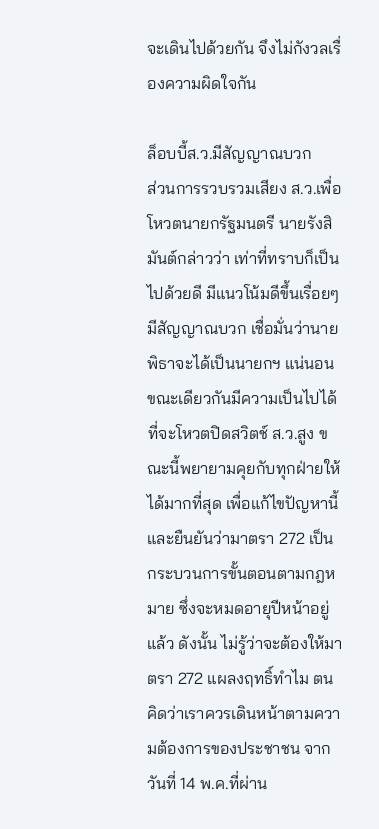จะเดินไปด้วยกัน จึงไม่กังวลเรื่องความผิดใจกัน

ล็อบบี้ส.ว.มีสัญญาณบวก
ส่วนการรวบรวมเสียง ส.ว.เพื่อโหวตนายกรัฐมนตรี นายรังสิมันต์กล่าวว่า เท่าที่ทราบก็เป็นไปด้วยดี มีแนวโน้มดีขึ้นเรื่อยๆ มีสัญญาณบวก เชื่อมั่นว่านายพิธาจะได้เป็นนายกฯ แน่นอน ขณะเดียวกันมีความเป็นไปได้ที่จะโหวตปิดสวิตช์ ส.ว.สูง ขณะนี้พยายามคุยกับทุกฝ่ายให้ได้มากที่สุด เพื่อแก้ไขปัญหานี้ และยืนยันว่ามาตรา 272 เป็นกระบวนการขั้นตอนตามกฎหมาย ซึ่งจะหมดอายุปีหน้าอยู่แล้ว ดังนั้น ไม่รู้ว่าจะต้องให้มาตรา 272 แผลงฤทธิ์ทำไม ตนคิดว่าเราควรเดินหน้าตามความต้องการของประชาชน จากวันที่ 14 พ.ค.ที่ผ่าน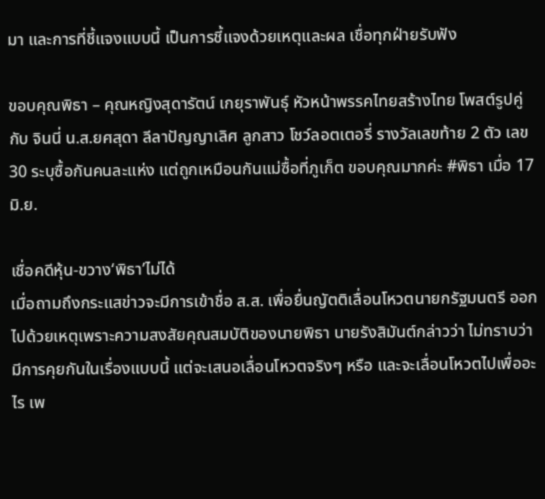มา และการที่ชี้แจงแบบนี้ เป็นการชี้แจงด้วยเหตุและผล เชื่อทุกฝ่ายรับฟัง

ขอบคุณพิธา – คุณหญิงสุดารัตน์ เกยุราพันธุ์ หัวหน้าพรรคไทยสร้างไทย โพสต์รูปคู่กับ จินนี่ น.ส.ยศสุดา ลีลาปัญญาเลิศ ลูกสาว โชว์ลอตเตอรี่ รางวัลเลขท้าย 2 ตัว เลข 30 ระบุซื้อกันคนละแห่ง แต่ถูกเหมือนกันแม่ซื้อที่ภูเก็ต ขอบคุณมากค่ะ #พิธา เมื่อ 17 มิ.ย.

เชื่อคดีหุ้น-ขวาง‘พิธา’ไม่ได้
เมื่อถามถึงกระแสข่าวจะมีการเข้าชื่อ ส.ส. เพื่อยื่นญัตติเลื่อนโหวตนายกรัฐมนตรี ออกไปด้วยเหตุเพราะความสงสัยคุณสมบัติของนายพิธา นายรังสิมันต์กล่าวว่า ไม่ทราบว่ามีการคุยกันในเรื่องแบบนี้ แต่จะเสนอเลื่อนโหวตจริงๆ หรือ และจะเลื่อนโหวตไปเพื่ออะไร เพ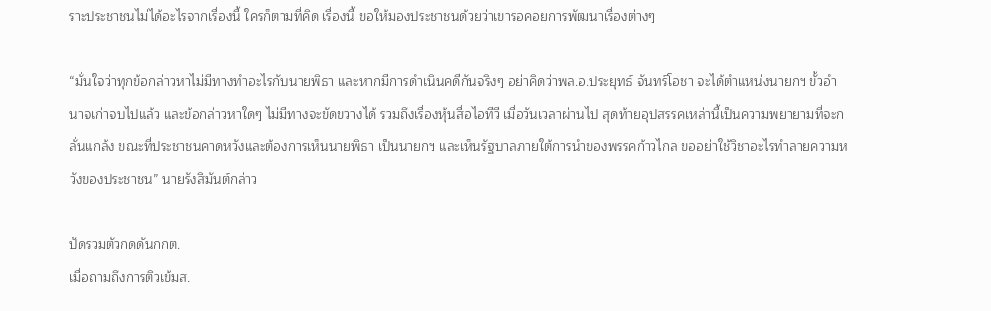ราะประชาชนไม่ได้อะไรจากเรื่องนี้ ใครก็ตามที่คิด เรื่องนี้ ขอให้มองประชาชนด้วยว่าเขารอคอยการพัฒนาเรื่องต่างๆ

“มั่นใจว่าทุกข้อกล่าวหาไม่มีทางทำอะไรกับนายพิธา และหากมีการดำเนินคดีกันจริงๆ อย่าคิดว่าพล.อ.ประยุทธ์ จันทร์โอชา จะได้ตำแหน่งนายกฯ ขั้วอำนาจเก่าจบไปแล้ว และข้อกล่าวหาใดๆ ไม่มีทางจะขัดขวางได้ รวมถึงเรื่องหุ้นสื่อไอทีวี เมื่อวันเวลาผ่านไป สุดท้ายอุปสรรคเหล่านี้เป็นความพยายามที่จะกลั่นแกล้ง ขณะที่ประชาชนคาดหวังและต้องการเห็นนายพิธา เป็นนายกฯ และเห็นรัฐบาลภายใต้การนำของพรรคก้าวไกล ขออย่าใช้วิชาอะไรทำลายความหวังของประชาชน” นายรังสิมันต์กล่าว

ปัดรวมตัวกดดันกกต.
เมื่อถามถึงการติวเข้มส.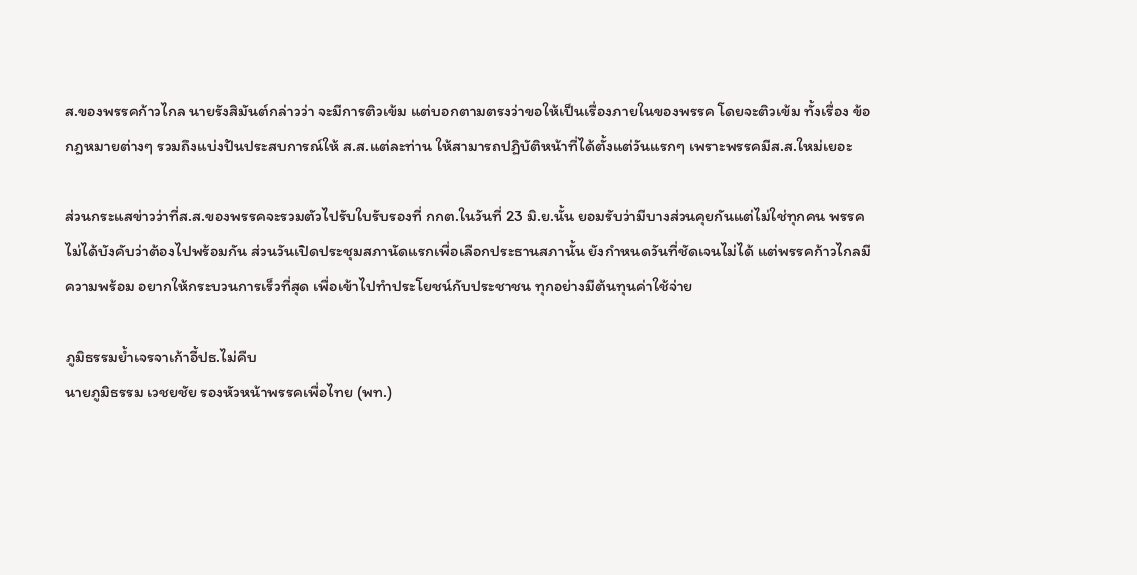ส.ของพรรคก้าวไกล นายรังสิมันต์กล่าวว่า จะมีการติวเข้ม แต่บอกตามตรงว่าขอให้เป็นเรื่องภายในของพรรค โดยจะติวเข้ม ทั้งเรื่อง ข้อกฎหมายต่างๆ รวมถึงแบ่งปันประสบการณ์ให้ ส.ส.แต่ละท่าน ให้สามารถปฏิบัติหน้าที่ได้ตั้งแต่วันแรกๆ เพราะพรรคมีส.ส.ใหม่เยอะ

ส่วนกระแสข่าวว่าที่ส.ส.ของพรรคจะรวมตัวไปรับใบรับรองที่ กกต.ในวันที่ 23 มิ.ย.นั้น ยอมรับว่ามีบางส่วนคุยกันแต่ไม่ใช่ทุกคน พรรคไม่ได้บังคับว่าต้องไปพร้อมกัน ส่วนวันเปิดประชุมสภานัดแรกเพื่อเลือกประธานสภานั้น ยังกำหนดวันที่ชัดเจนไม่ได้ แต่พรรคก้าวไกลมีความพร้อม อยากให้กระบวนการเร็วที่สุด เพื่อเข้าไปทำประโยชน์กับประชาชน ทุกอย่างมีต้นทุนค่าใช้จ่าย

ภูมิธรรมย้ำเจรจาเก้าอี้ปธ.ไม่คืบ
นายภูมิธรรม เวชยชัย รองหัวหน้าพรรคเพื่อไทย (พท.)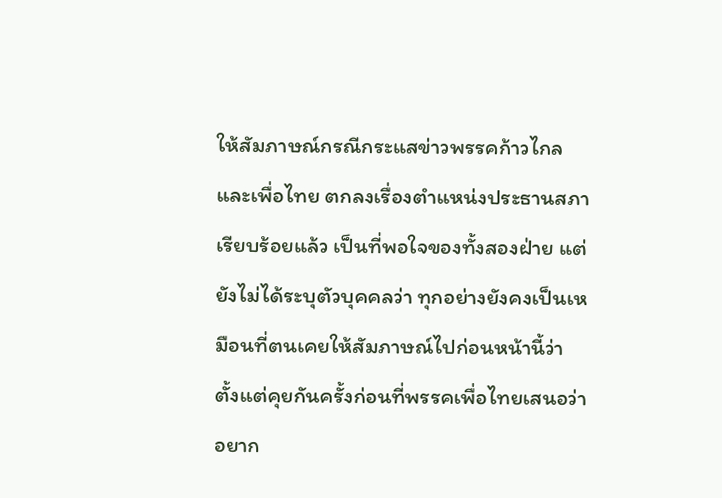ให้สัมภาษณ์กรณีกระแสข่าวพรรคก้าวไกลและเพื่อไทย ตกลงเรื่องตำแหน่งประธานสภา เรียบร้อยแล้ว เป็นที่พอใจของทั้งสองฝ่าย แต่ยังไม่ได้ระบุตัวบุคคลว่า ทุกอย่างยังคงเป็นเหมือนที่ตนเคยให้สัมภาษณ์ไปก่อนหน้านี้ว่า ตั้งแต่คุยกันครั้งก่อนที่พรรคเพื่อไทยเสนอว่าอยาก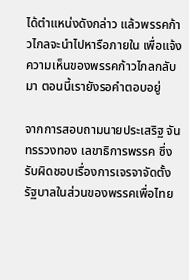ได้ตำแหน่งดังกล่าว แล้วพรรคก้าวไกลจะนำไปหารือภายใน เพื่อแจ้งความเห็นของพรรคก้าวไกลกลับมา ตอนนี้เรายังรอคำตอบอยู่

จากการสอบถามนายประเสริฐ จันทรรวงทอง เลขาธิการพรรค ซึ่งรับผิดชอบเรื่องการเจรจาจัดตั้งรัฐบาลในส่วนของพรรคเพื่อไทย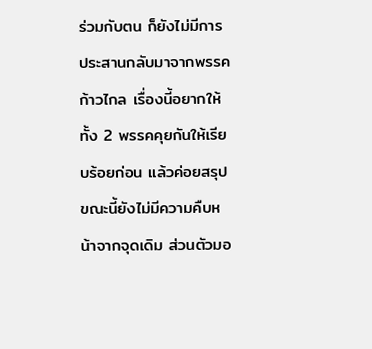ร่วมกับตน ก็ยังไม่มีการประสานกลับมาจากพรรคก้าวไกล เรื่องนี้อยากให้ทั้ง 2 พรรคคุยกันให้เรียบร้อยก่อน แล้วค่อยสรุป ขณะนี้ยังไม่มีความคืบหน้าจากจุดเดิม ส่วนตัวมอ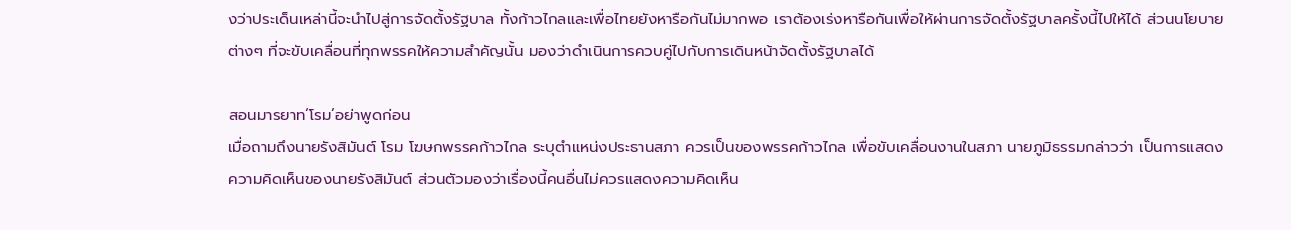งว่าประเด็นเหล่านี้จะนำไปสู่การจัดตั้งรัฐบาล ทั้งก้าวไกลและเพื่อไทยยังหารือกันไม่มากพอ เราต้องเร่งหารือกันเพื่อให้ผ่านการจัดตั้งรัฐบาลครั้งนี้ไปให้ได้ ส่วนนโยบายต่างๆ ที่จะขับเคลื่อนที่ทุกพรรคให้ความสำคัญนั้น มองว่าดำเนินการควบคู่ไปกับการเดินหน้าจัดตั้งรัฐบาลได้

สอนมารยาท‘โรม’อย่าพูดก่อน
เมื่อถามถึงนายรังสิมันต์ โรม โฆษกพรรคก้าวไกล ระบุตำแหน่งประธานสภา ควรเป็นของพรรคก้าวไกล เพื่อขับเคลื่อนงานในสภา นายภูมิธรรมกล่าวว่า เป็นการแสดงความคิดเห็นของนายรังสิมันต์ ส่วนตัวมองว่าเรื่องนี้คนอื่นไม่ควรแสดงความคิดเห็น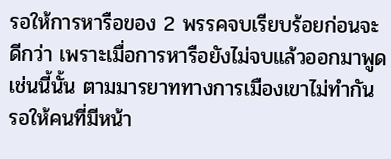รอให้การหารือของ 2 พรรคจบเรียบร้อยก่อนจะดีกว่า เพราะเมื่อการหารือยังไม่จบแล้วออกมาพูดเช่นนี้นั้น ตามมารยาททางการเมืองเขาไม่ทำกัน รอให้คนที่มีหน้า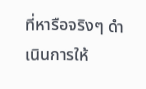ที่หารือจริงๆ ดำเนินการให้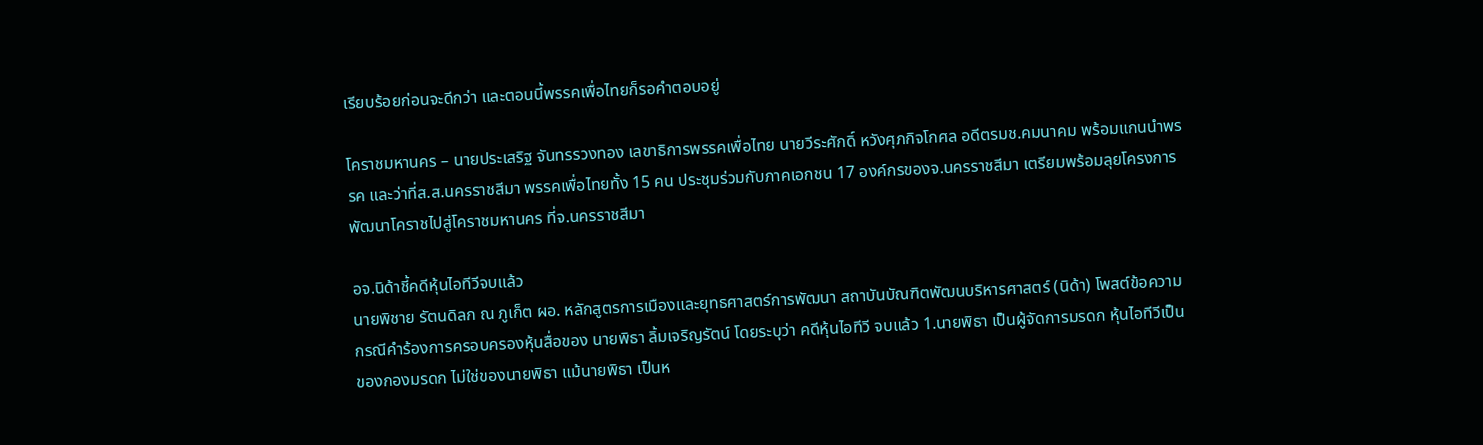เรียบร้อยก่อนจะดีกว่า และตอนนี้พรรคเพื่อไทยก็รอคำตอบอยู่

โคราชมหานคร – นายประเสริฐ จันทรรวงทอง เลขาธิการพรรคเพื่อไทย นายวีระศักดิ์ หวังศุภกิจโกศล อดีตรมช.คมนาคม พร้อมแกนนำพรรค และว่าที่ส.ส.นครราชสีมา พรรคเพื่อไทยทั้ง 15 คน ประชุมร่วมกับภาคเอกชน 17 องค์กรของจ.นครราชสีมา เตรียมพร้อมลุยโครงการพัฒนาโคราชไปสู่โคราชมหานคร ที่จ.นครราชสีมา

อจ.นิด้าชี้คดีหุ้นไอทีวีจบแล้ว
นายพิชาย รัตนดิลก ณ ภูเก็ต ผอ. หลักสูตรการเมืองและยุทธศาสตร์การพัฒนา สถาบันบัณฑิตพัฒนบริหารศาสตร์ (นิด้า) โพสต์ข้อความกรณีคำร้องการครอบครองหุ้นสื่อของ นายพิธา ลิ้มเจริญรัตน์ โดยระบุว่า คดีหุ้นไอทีวี จบแล้ว 1.นายพิธา เป็นผู้จัดการมรดก หุ้นไอทีวีเป็นของกองมรดก ไม่ใช่ของนายพิธา แม้นายพิธา เป็นห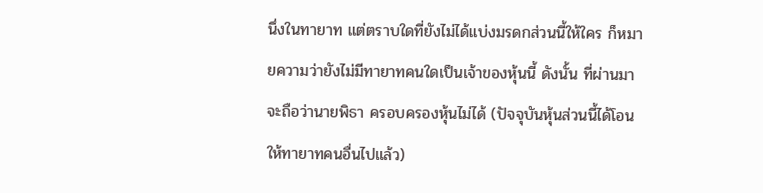นึ่งในทายาท แต่ตราบใดที่ยังไม่ได้แบ่งมรดกส่วนนี้ให้ใคร ก็หมายความว่ายังไม่มีทายาทคนใดเป็นเจ้าของหุ้นนี้ ดังนั้น ที่ผ่านมาจะถือว่านายพิธา ครอบครองหุ้นไม่ได้ (ปัจจุบันหุ้นส่วนนี้ได้โอนให้ทายาทคนอื่นไปแล้ว)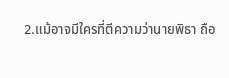2.แม้อาจมีใครที่ตีความว่านายพิธา ถือ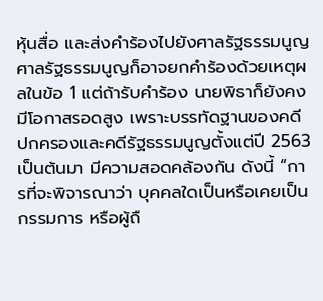หุ้นสื่อ และส่งคำร้องไปยังศาลรัฐธรรมนูญ ศาลรัฐธรรมนูญก็อาจยกคำร้องด้วยเหตุผลในข้อ 1 แต่ถ้ารับคำร้อง นายพิธาก็ยังคงมีโอกาสรอดสูง เพราะบรรทัดฐานของคดีปกครองและคดีรัฐธรรมนูญตั้งแต่ปี 2563 เป็นต้นมา มีความสอดคล้องกัน ดังนี้ “การที่จะพิจารณาว่า บุคคลใดเป็นหรือเคยเป็นกรรมการ หรือผู้ถื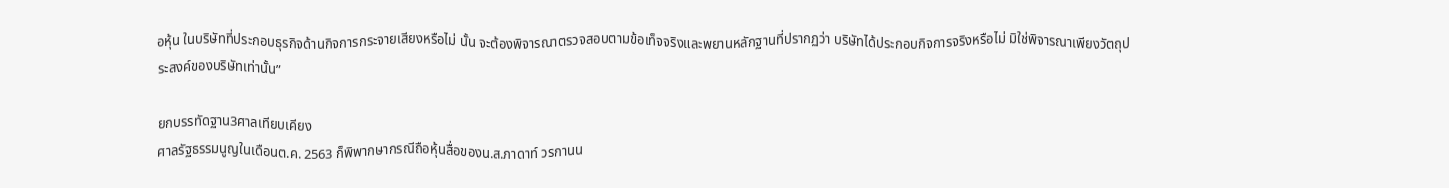อหุ้น ในบริษัทที่ประกอบธุรกิจด้านกิจการกระจายเสียงหรือไม่ นั้น จะต้องพิจารณาตรวจสอบตามข้อเท็จจริงและพยานหลักฐานที่ปรากฏว่า บริษัทได้ประกอบกิจการจริงหรือไม่ มิใช่พิจารณาเพียงวัตถุประสงค์ของบริษัทเท่านั้น”

ยกบรรทัดฐาน3ศาลเทียบเคียง
ศาลรัฐธรรมนูญในเดือนต.ค. 2563 ก็พิพากษากรณีถือหุ้นสื่อของน.ส.ภาดาท์ วรกานน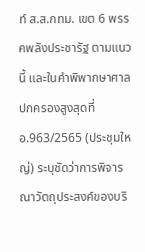ท์ ส.ส.กทม. เขต 6 พรรคพลังประชารัฐ ตามแนวนี้ และในคำพิพากษาศาลปกครองสูงสุดที่ อ.963/2565 (ประชุมใหญ่) ระบุชัดว่าการพิจารณาวัตถุประสงค์ของบริ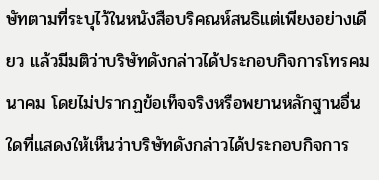ษัทตามที่ระบุไว้ในหนังสือบริคณห์สนธิแต่เพียงอย่างเดียว แล้วมีมติว่าบริษัทดังกล่าวได้ประกอบกิจการโทรคมนาคม โดยไม่ปรากฏข้อเท็จจริงหรือพยานหลักฐานอื่นใดที่แสดงให้เห็นว่าบริษัทดังกล่าวได้ประกอบกิจการ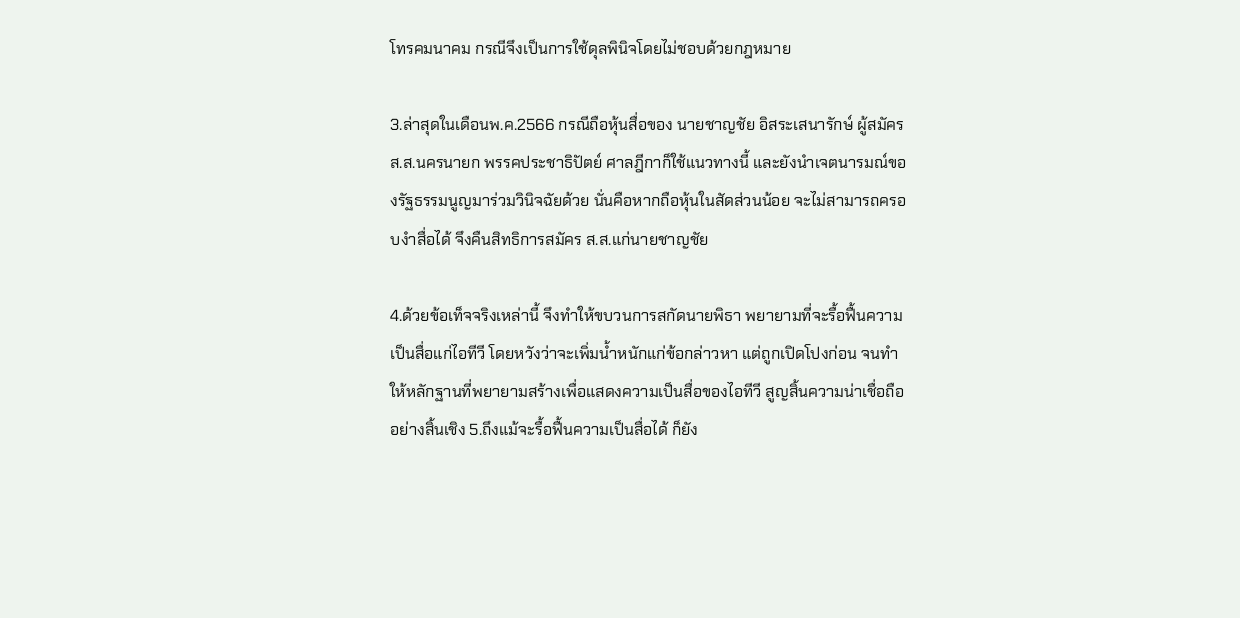โทรคมนาคม กรณีจึงเป็นการใช้ดุลพินิจโดยไม่ชอบด้วยกฎหมาย

3.ล่าสุดในเดือนพ.ค.2566 กรณีถือหุ้นสื่อของ นายชาญชัย อิสระเสนารักษ์ ผู้สมัคร ส.ส.นครนายก พรรคประชาธิปัตย์ ศาลฎีกาก็ใช้แนวทางนี้ และยังนำเจตนารมณ์ของรัฐธรรมนูญมาร่วมวินิจฉัยด้วย นั่นคือหากถือหุ้นในสัดส่วนน้อย จะไม่สามารถครอบงำสื่อได้ จึงคืนสิทธิการสมัคร ส.ส.แก่นายชาญชัย

4.ด้วยข้อเท็จจริงเหล่านี้ จึงทำให้ขบวนการสกัดนายพิธา พยายามที่จะรื้อฟื้นความเป็นสื่อแก่ไอทีวี โดยหวังว่าจะเพิ่มน้ำหนักแก่ข้อกล่าวหา แต่ถูกเปิดโปงก่อน จนทำให้หลักฐานที่พยายามสร้างเพื่อแสดงความเป็นสื่อของไอทีวี สูญสิ้นความน่าเชื่อถืออย่างสิ้นเชิง 5.ถึงแม้จะรื้อฟื้นความเป็นสื่อได้ ก็ยัง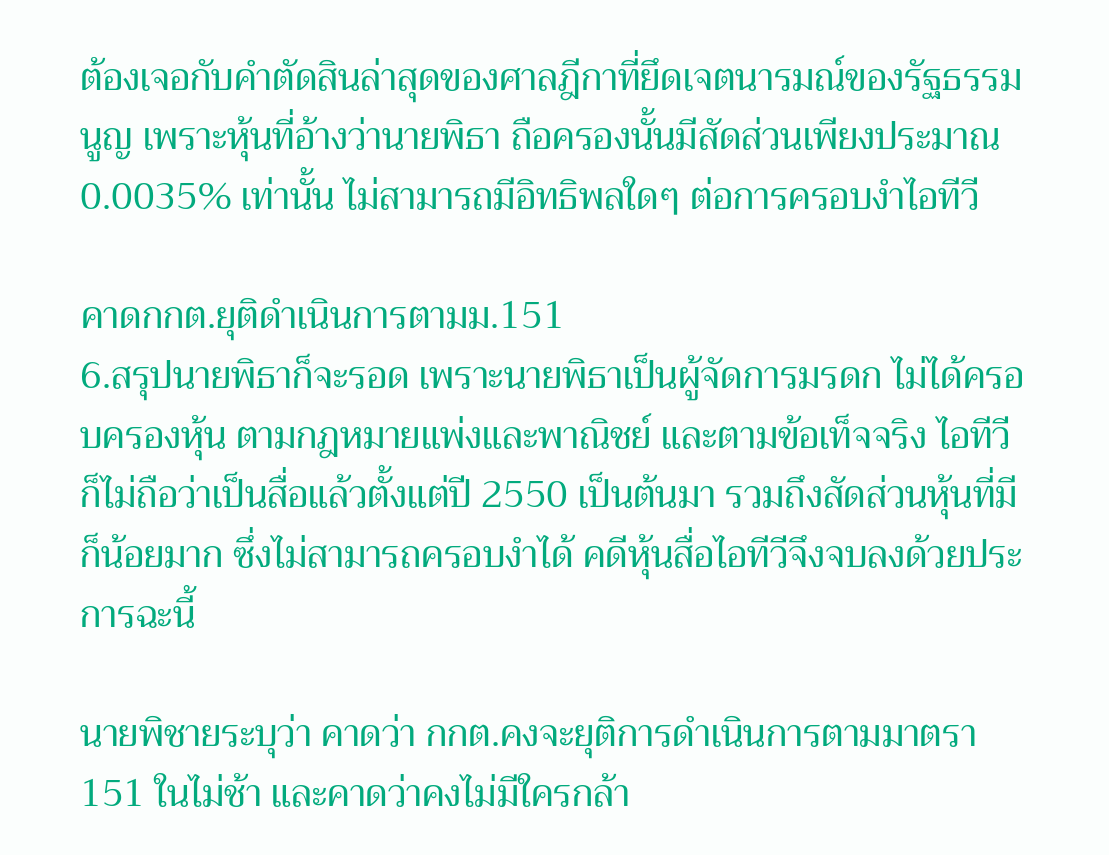ต้องเจอกับคำตัดสินล่าสุดของศาลฎีกาที่ยึดเจตนารมณ์ของรัฐธรรมนูญ เพราะหุ้นที่อ้างว่านายพิธา ถือครองนั้นมีสัดส่วนเพียงประมาณ 0.0035% เท่านั้น ไม่สามารถมีอิทธิพลใดๆ ต่อการครอบงำไอทีวี

คาดกกต.ยุติดำเนินการตามม.151
6.สรุปนายพิธาก็จะรอด เพราะนายพิธาเป็นผู้จัดการมรดก ไม่ได้ครอบครองหุ้น ตามกฎหมายแพ่งและพาณิชย์ และตามข้อเท็จจริง ไอทีวีก็ไม่ถือว่าเป็นสื่อแล้วตั้งแต่ปี 2550 เป็นต้นมา รวมถึงสัดส่วนหุ้นที่มีก็น้อยมาก ซึ่งไม่สามารถครอบงำได้ คดีหุ้นสื่อไอทีวีจึงจบลงด้วยประการฉะนี้

นายพิชายระบุว่า คาดว่า กกต.คงจะยุติการดำเนินการตามมาตรา 151 ในไม่ช้า และคาดว่าคงไม่มีใครกล้า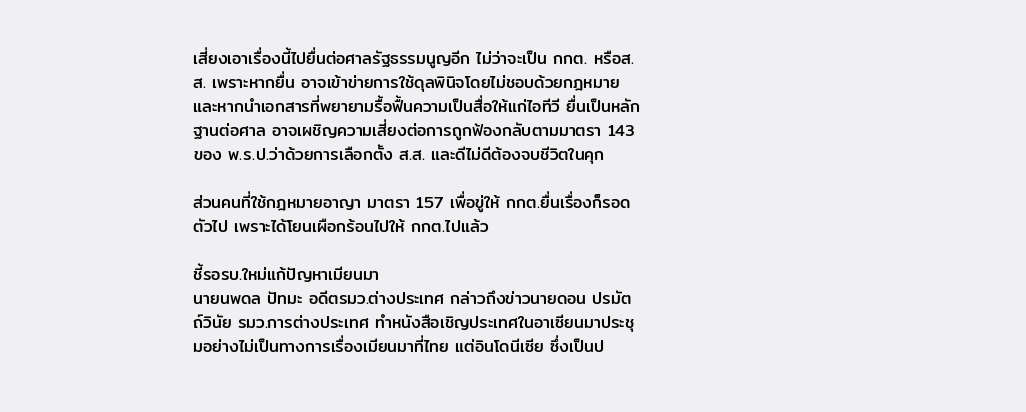เสี่ยงเอาเรื่องนี้ไปยื่นต่อศาลรัฐธรรมนูญอีก ไม่ว่าจะเป็น กกต. หรือส.ส. เพราะหากยื่น อาจเข้าข่ายการใช้ดุลพินิจโดยไม่ชอบด้วยกฎหมาย และหากนำเอกสารที่พยายามรื้อฟื้นความเป็นสื่อให้แก่ไอทีวี ยื่นเป็นหลักฐานต่อศาล อาจเผชิญความเสี่ยงต่อการถูกฟ้องกลับตามมาตรา 143 ของ พ.ร.ป.ว่าด้วยการเลือกตั้ง ส.ส. และดีไม่ดีต้องจบชีวิตในคุก

ส่วนคนที่ใช้กฎหมายอาญา มาตรา 157 เพื่อขู่ให้ กกต.ยื่นเรื่องก็รอดตัวไป เพราะได้โยนเผือกร้อนไปให้ กกต.ไปแล้ว

ชี้รอรบ.ใหม่แก้ปัญหาเมียนมา
นายนพดล ปัทมะ อดีตรมว.ต่างประเทศ กล่าวถึงข่าวนายดอน ปรมัตถ์วินัย รมว.การต่างประเทศ ทำหนังสือเชิญประเทศในอาเซียนมาประชุมอย่างไม่เป็นทางการเรื่องเมียนมาที่ไทย แต่อินโดนีเซีย ซึ่งเป็นป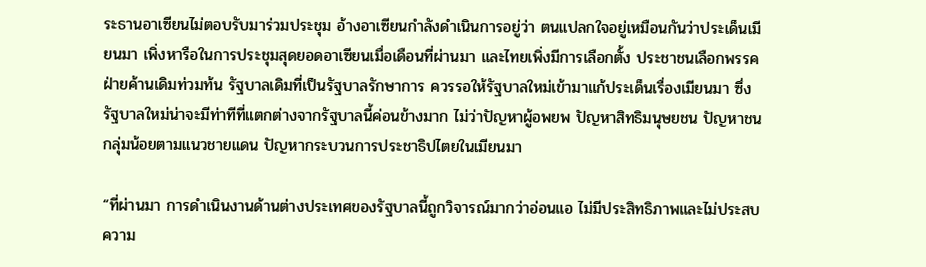ระธานอาเซียนไม่ตอบรับมาร่วมประชุม อ้างอาเซียนกำลังดำเนินการอยู่ว่า ตนแปลกใจอยู่เหมือนกันว่าประเด็นเมียนมา เพิ่งหารือในการประชุมสุดยอดอาเซียนเมื่อเดือนที่ผ่านมา และไทยเพิ่งมีการเลือกตั้ง ประชาชนเลือกพรรคฝ่ายค้านเดิมท่วมท้น รัฐบาลเดิมที่เป็นรัฐบาลรักษาการ ควรรอให้รัฐบาลใหม่เข้ามาแก้ประเด็นเรื่องเมียนมา ซึ่งรัฐบาลใหม่น่าจะมีท่าทีที่แตกต่างจากรัฐบาลนี้ค่อนข้างมาก ไม่ว่าปัญหาผู้อพยพ ปัญหาสิทธิมนุษยชน ปัญหาชนกลุ่มน้อยตามแนวชายแดน ปัญหากระบวนการประชาธิปไตยในเมียนมา

“ที่ผ่านมา การดำเนินงานด้านต่างประเทศของรัฐบาลนี้ถูกวิจารณ์มากว่าอ่อนแอ ไม่มีประสิทธิภาพและไม่ประสบความ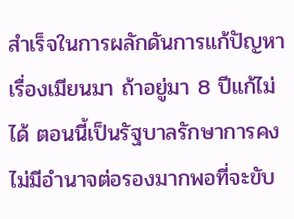สำเร็จในการผลักดันการแก้ปัญหาเรื่องเมียนมา ถ้าอยู่มา 8 ปีแก้ไม่ได้ ตอนนี้เป็นรัฐบาลรักษาการคงไม่มีอำนาจต่อรองมากพอที่จะขับ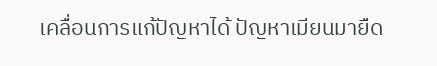เคลื่อนการแก้ปัญหาได้ ปัญหาเมียนมายืด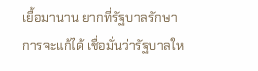เยื้อมานาน ยากที่รัฐบาลรักษาการจะแก้ได้ เชื่อมั่นว่ารัฐบาลให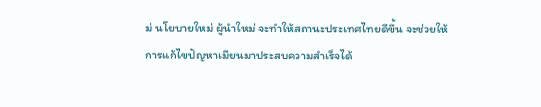ม่ นโยบายใหม่ ผู้นำใหม่ จะทำให้สถานะประเทศไทยดีขึ้น จะช่วยให้การแก้ไขปัญหาเมียนมาประสบความสำเร็จได้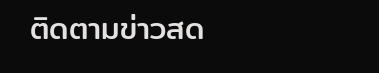ติดตามข่าวสด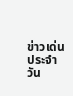ข่าวเด่นประจำวัน